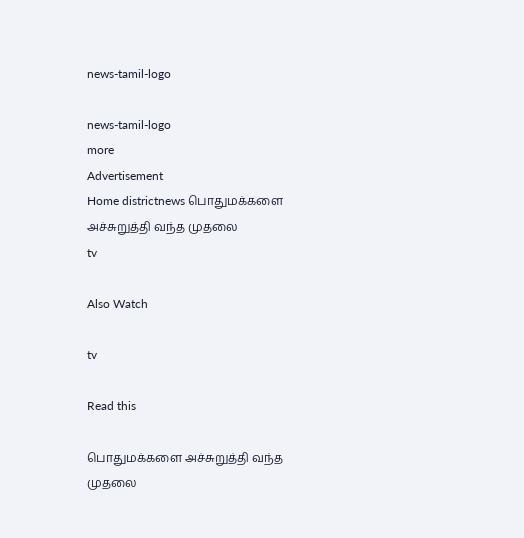news-tamil-logo

news-tamil-logo
more
Advertisement
Home districtnews பொதுமக்களை அச்சுறுத்தி வந்த முதலை
tv

Also Watch

tv

Read this

பொதுமக்களை அச்சுறுத்தி வந்த முதலை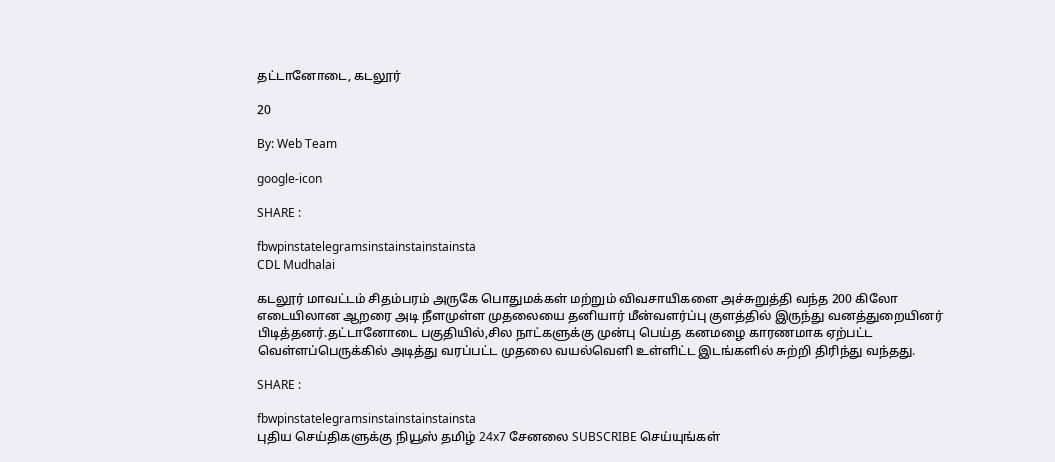தட்டானோடை, கடலூர்

20

By: Web Team

google-icon

SHARE :

fbwpinstatelegramsinstainstainstainsta
CDL Mudhalai

கடலூர் மாவட்டம் சிதம்பரம் அருகே பொதுமக்கள் மற்றும் விவசாயிகளை அச்சுறுத்தி வந்த 200 கிலோ எடையிலான ஆறரை அடி நீளமுள்ள முதலையை தனியார் மீன்வளர்ப்பு குளத்தில் இருந்து வனத்துறையினர் பிடித்தனர்.தட்டானோடை பகுதியில்,சில நாட்களுக்கு முன்பு பெய்த கனமழை காரணமாக ஏற்பட்ட வெள்ளப்பெருக்கில் அடித்து வரப்பட்ட முதலை வயல்வெளி உள்ளிட்ட இடங்களில் சுற்றி திரிந்து வந்தது.

SHARE :

fbwpinstatelegramsinstainstainstainsta
புதிய செய்திகளுக்கு நியூஸ் தமிழ் 24x7 சேனலை SUBSCRIBE செய்யுங்கள்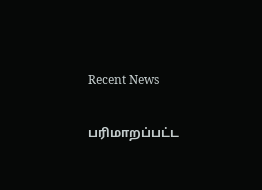Recent News

பரிமாறப்பட்ட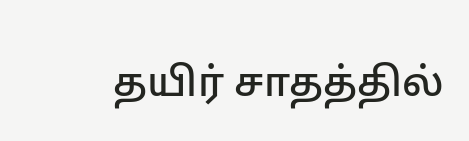தயிர் சாதத்தில்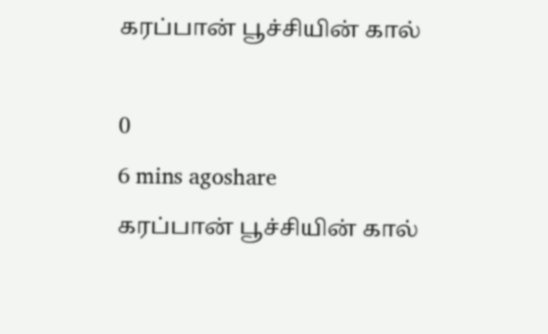கரப்பான் பூச்சியின் கால்

0
6 mins agoshare
கரப்பான் பூச்சியின் கால்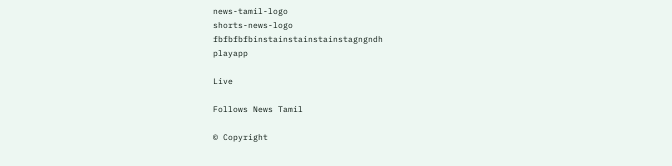news-tamil-logo
shorts-news-logo
fbfbfbfbinstainstainstainstagngndh
playapp

Live

Follows News Tamil

© Copyright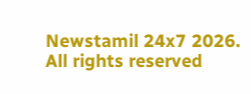Newstamil 24x7 2026. All rights reserved